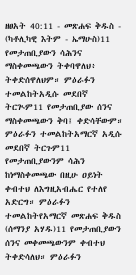ዘፀአት 40:11 - መጽሐፍ ቅዱስ - (ካቶሊካዊ እትም - ኤማሁስ)11 የመታጠቢያውን ሳሕንና ማስቀመጫውን ትቀባዋለህ፥ ትቀድሰዋለህም። ምዕራፉን ተመልከትአዲሱ መደበኛ ትርጒም11 የመታጠቢያው ሰንና ማስቀመጫውን ቅባ፤ ቀድሳቸውም። ምዕራፉን ተመልከትአማርኛ አዲሱ መደበኛ ትርጉም11 የመታጠቢያውንም ሳሕን ከነማስቀመጫው በዚሁ ዐይነት ቀብተህ ለእግዚአብሔር የተለየ አድርግ። ምዕራፉን ተመልከትየአማርኛ መጽሐፍ ቅዱስ (ሰማንያ አሃዱ)11 የመታጠቢያውን ሰንና መቀመጫውንም ቀብተህ ትቀድሳለህ። ምዕራፉን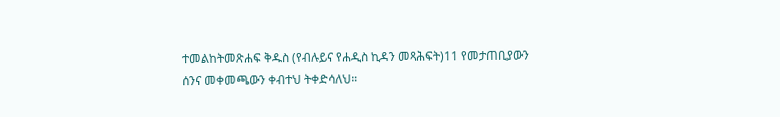ተመልከትመጽሐፍ ቅዱስ (የብሉይና የሐዲስ ኪዳን መጻሕፍት)11 የመታጠቢያውን ሰንና መቀመጫውን ቀብተህ ትቀድሳለህ።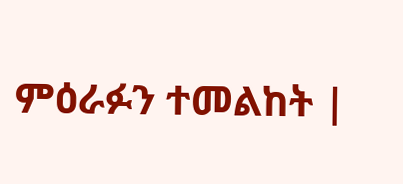ምዕራፉን ተመልከት |